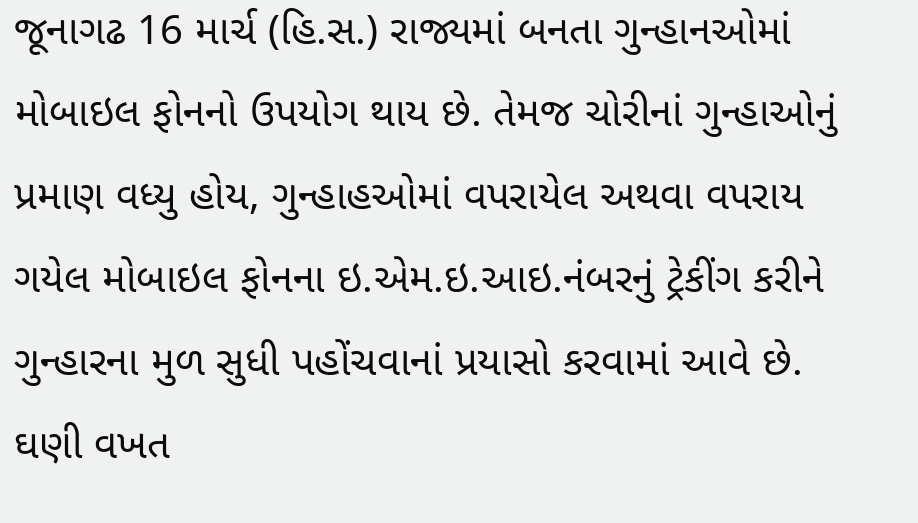જૂનાગઢ 16 માર્ચ (હિ.સ.) રાજ્યમાં બનતા ગુન્હાનઓમાં મોબાઇલ ફોનનો ઉપયોગ થાય છે. તેમજ ચોરીનાં ગુન્હાઓનું પ્રમાણ વધ્યુ હોય, ગુન્હાહઓમાં વપરાયેલ અથવા વપરાય ગયેલ મોબાઇલ ફોનના ઇ.એમ.ઇ.આઇ.નંબરનું ટ્રેકીંગ કરીને ગુન્હારના મુળ સુધી પહોંચવાનાં પ્રયાસો કરવામાં આવે છે. ઘણી વખત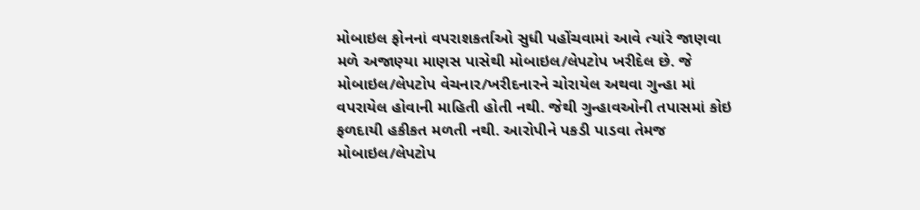મોબાઇલ ફોનનાં વપરાશકર્તાઓ સુધી પહોંચવામાં આવે ત્યાંરે જાણવા મળે અજાણ્યા માણસ પાસેથી મોબાઇલ/લેપટોપ ખરીદેલ છે. જે મોબાઇલ/લેપટોપ વેચનાર/ખરીદનારને ચોરાયેલ અથવા ગુન્હા માં વપરાયેલ હોવાની માહિતી હોતી નથી. જેથી ગુન્હાવઓની તપાસમાં કોઇ ફળદાયી હકીકત મળતી નથી. આરોપીને પકડી પાડવા તેમજ મોબાઇલ/લેપટોપ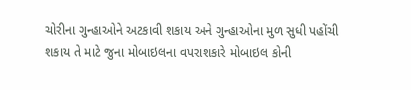ચોરીના ગુન્હાઓને અટકાવી શકાય અને ગુન્હાઓના મુળ સુધી પહોંચી શકાય તે માટે જુના મોબાઇલના વપરાશકારે મોબાઇલ કોની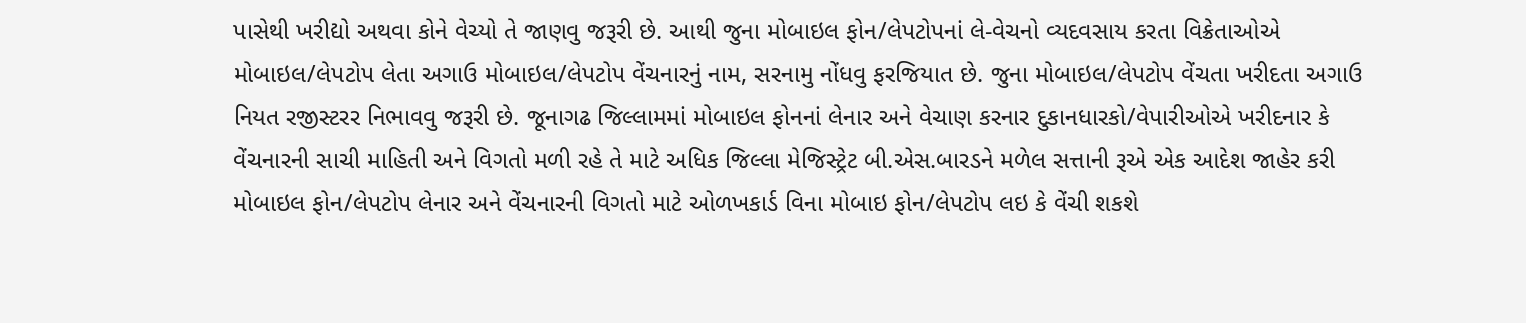પાસેથી ખરીદ્યો અથવા કોને વેચ્યો તે જાણવુ જરૂરી છે. આથી જુના મોબાઇલ ફોન/લેપટોપનાં લે-વેચનો વ્યદવસાય કરતા વિક્રેતાઓએ મોબાઇલ/લેપટોપ લેતા અગાઉ મોબાઇલ/લેપટોપ વેંચનારનું નામ, સરનામુ નોંધવુ ફરજિયાત છે. જુના મોબાઇલ/લેપટોપ વેંચતા ખરીદતા અગાઉ નિયત રજીસ્ટરર નિભાવવુ જરૂરી છે. જૂનાગઢ જિલ્લામમાં મોબાઇલ ફોનનાં લેનાર અને વેચાણ કરનાર દુકાનધારકો/વેપારીઓએ ખરીદનાર કે વેંચનારની સાચી માહિતી અને વિગતો મળી રહે તે માટે અધિક જિલ્લા મેજિસ્ટ્રેટ બી.એસ.બારડને મળેલ સત્તાની રૂએ એક આદેશ જાહેર કરી મોબાઇલ ફોન/લેપટોપ લેનાર અને વેંચનારની વિગતો માટે ઓળખકાર્ડ વિના મોબાઇ ફોન/લેપટોપ લઇ કે વેંચી શકશે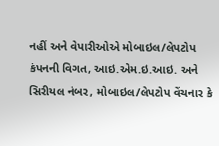નહીં અને વેપારીઓએ મોબાઇલ/લેપટોપ કંપનની વિગત, આઇ.એમ.ઇ.આઇ. અને સિરીયલ નંબર, મોબાઇલ/લેપટોપ વેંચનાર કે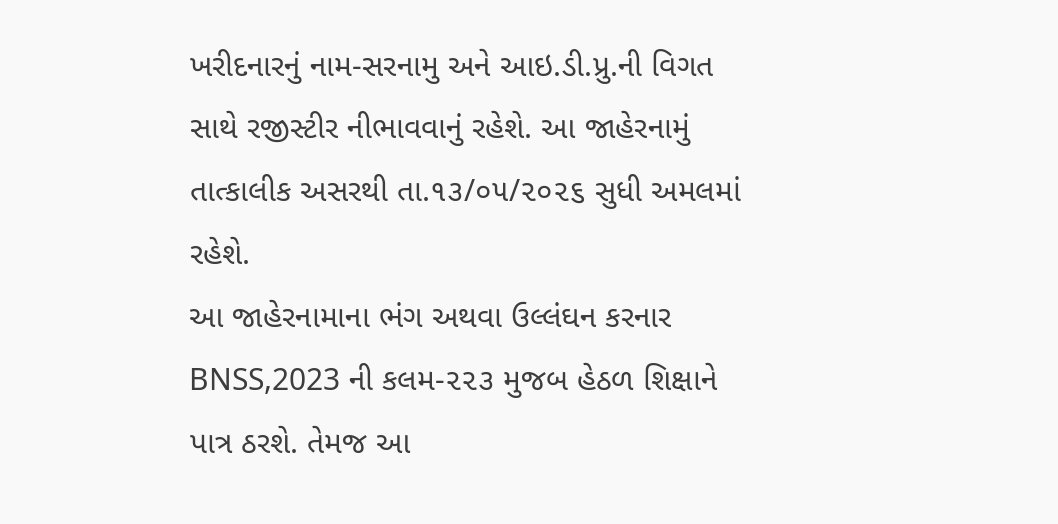ખરીદનારનું નામ-સરનામુ અને આઇ.ડી.પ્રુ.ની વિગત સાથે રજીસ્ટીર નીભાવવાનું રહેશે. આ જાહેરનામું તાત્કાલીક અસરથી તા.૧૩/૦૫/૨૦૨૬ સુધી અમલમાં રહેશે.
આ જાહેરનામાના ભંગ અથવા ઉલ્લંઘન કરનાર BNSS,2023 ની કલમ-૨૨૩ મુજબ હેઠળ શિક્ષાને પાત્ર ઠરશે. તેમજ આ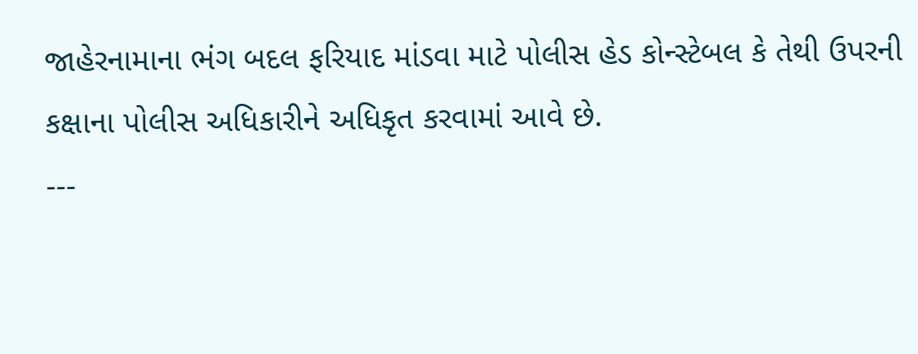જાહેરનામાના ભંગ બદલ ફરિયાદ માંડવા માટે પોલીસ હેડ કોન્સ્ટેબલ કે તેથી ઉપરની કક્ષાના પોલીસ અધિકારીને અધિકૃત કરવામાં આવે છે.
---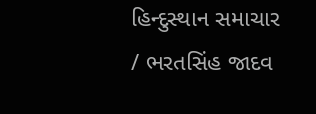હિન્દુસ્થાન સમાચાર / ભરતસિંહ જાદવ